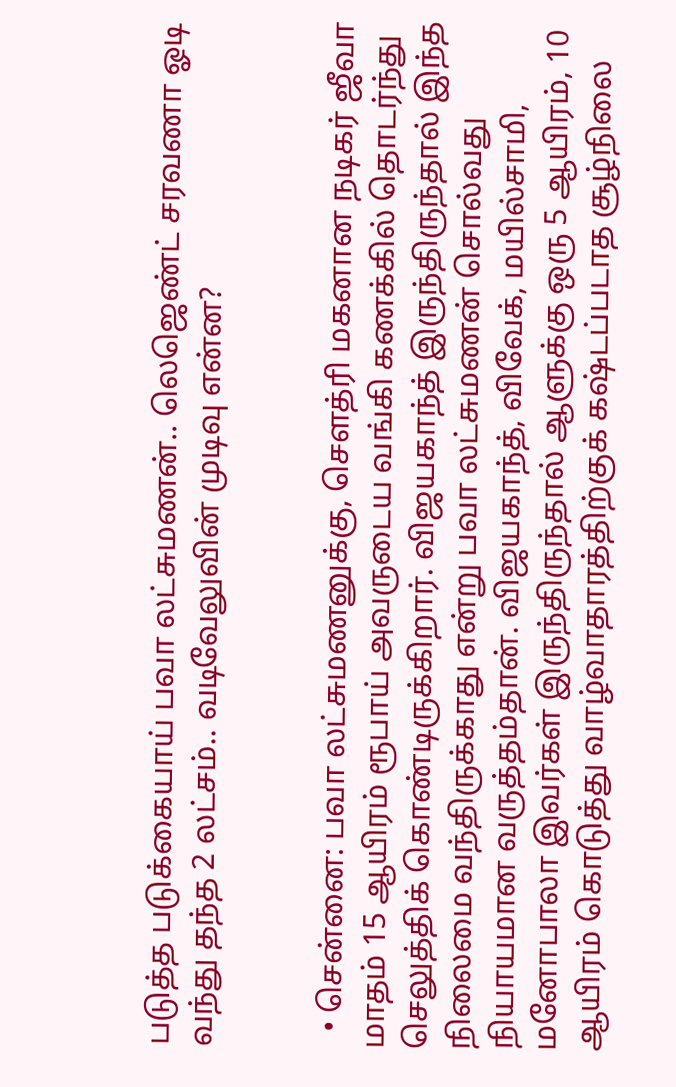படுத்த படுக்கையாய் பவா லட்சுமணன்.. லெஜெண்ட் சரவணா ஓடி வந்து தந்த 2 லட்சம்.. வடிவேலுவின் முடிவு என்ன?


  • சென்னை: பவா லட்சுமணனுக்கு, சௌத்ரி மகனான நடிகர் ஜீவா மாதம் 15 ஆயிரம் ரூபாய் அவருடைய வங்கி கணக்கில் தொடர்ந்து செலுத்திக் கொண்டிருக்கிறார். விஜயகாந்த் இருந்திருந்தால் இந்த நிலைமை வந்திருக்காது என்று பவா லட்சுமணன் சொல்வது நியாயமான வருத்தம்தான். விஜயகாந்த், விவேக், மயில்சாமி, மனோபாலா இவர்கள் இருந்திருந்தால் ஆளுக்கு ஒரு 5 ஆயிரம், 10 ஆயிரம் கொடுத்து வாழ்வாதாரத்திற்குக் கஷ்டப்படாத சூழ்நிலை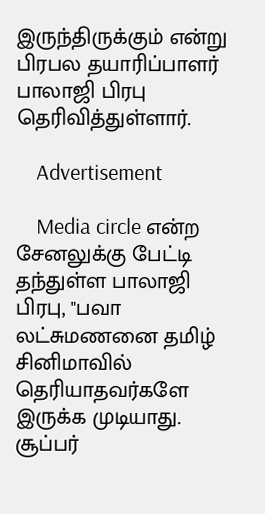இருந்திருக்கும் என்று பிரபல தயாரிப்பாளர் பாலாஜி பிரபு தெரிவித்துள்ளார்.

    Advertisement

    Media circle என்ற சேனலுக்கு பேட்டி தந்துள்ள பாலாஜி பிரபு, "பவா லட்சுமணனை தமிழ் சினிமாவில் தெரியாதவர்களே இருக்க முடியாது. சூப்பர்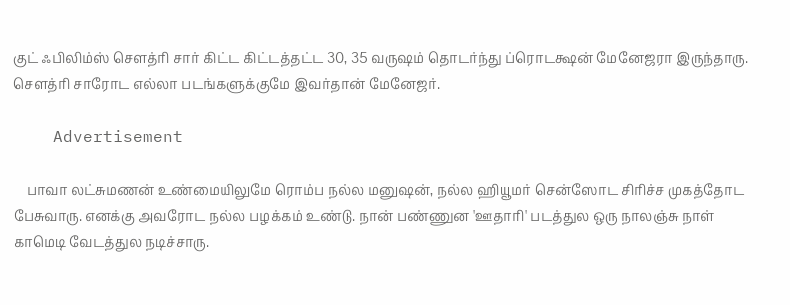குட் ஃபிலிம்ஸ் சௌத்ரி சார் கிட்ட கிட்டத்தட்ட 30, 35 வருஷம் தொடர்ந்து ப்ரொடக்ஷன் மேனேஜரா இருந்தாரு. சௌத்ரி சாரோட எல்லா படங்களுக்குமே இவர்தான் மேனேஜர்.

    Advertisement

    பாவா லட்சுமணன் உண்மையிலுமே ரொம்ப நல்ல மனுஷன், நல்ல ஹியூமர் சென்ஸோட சிரிச்ச முகத்தோட பேசுவாரு. எனக்கு அவரோட நல்ல பழக்கம் உண்டு. நான் பண்ணுன 'ஊதாரி' படத்துல ஒரு நாலஞ்சு நாள் காமெடி வேடத்துல நடிச்சாரு.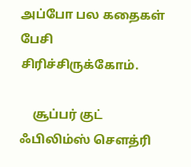அப்போ பல கதைகள் பேசி சிரிச்சிருக்கோம்.

    சூப்பர் குட் ஃபிலிம்ஸ் சௌத்ரி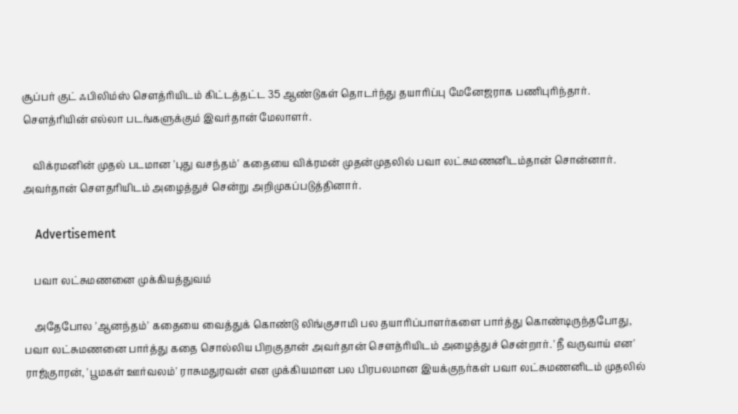சூப்பர் குட் ஃபிலிம்ஸ் சௌத்ரியிடம் கிட்டத்தட்ட 35 ஆண்டுகள் தொடர்ந்து தயாரிப்பு மேனேஜராக பணிபுரிந்தார். சௌத்ரியின் எல்லா படங்களுக்கும் இவர்தான் மேலாளர்.

    விக்ரமனின் முதல் படமான 'புது வசந்தம்' கதையை விக்ரமன் முதன்முதலில் பவா லட்சுமணனிடம்தான் சொன்னார். அவர்தான் சௌதரியிடம் அழைத்துச் சென்று அறிமுகப்படுத்தினார்.

    Advertisement

    பவா லட்சுமணனை முக்கியத்துவம்

    அதேபோல 'ஆனந்தம்' கதையை வைத்துக் கொண்டு லிங்குசாமி பல தயாரிப்பாளர்களை பார்த்து கொண்டிருந்தபோது, பவா லட்சுமணனை பார்த்து கதை சொல்லிய பிறகுதான் அவர்தான் சௌத்ரியிடம் அழைத்துச் சென்றார். 'நீ வருவாய் என' ராஜ்குாரன், 'பூமகள் ஊர்வலம்' ராசுமதுரவன் என முக்கியமான பல பிரபலமான இயக்குநர்கள் பவா லட்சுமணனிடம் முதலில்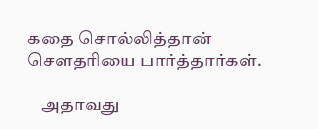கதை சொல்லித்தான் சௌதரியை பார்த்தார்கள்.

    அதாவது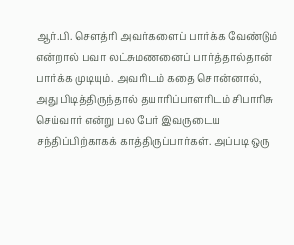ஆர்.பி. சௌத்ரி அவர்களைப் பார்க்க வேண்டும் என்றால் பவா லட்சுமணனைப் பார்த்தால்தான் பார்க்க முடியும். அவரிடம் கதை சொன்னால், அது பிடித்திருந்தால் தயாரிப்பாளரிடம் சிபாரிசு செய்வார் என்று பல பேர் இவருடைய சந்திப்பிற்காகக் காத்திருப்பார்கள். அப்படி ஒரு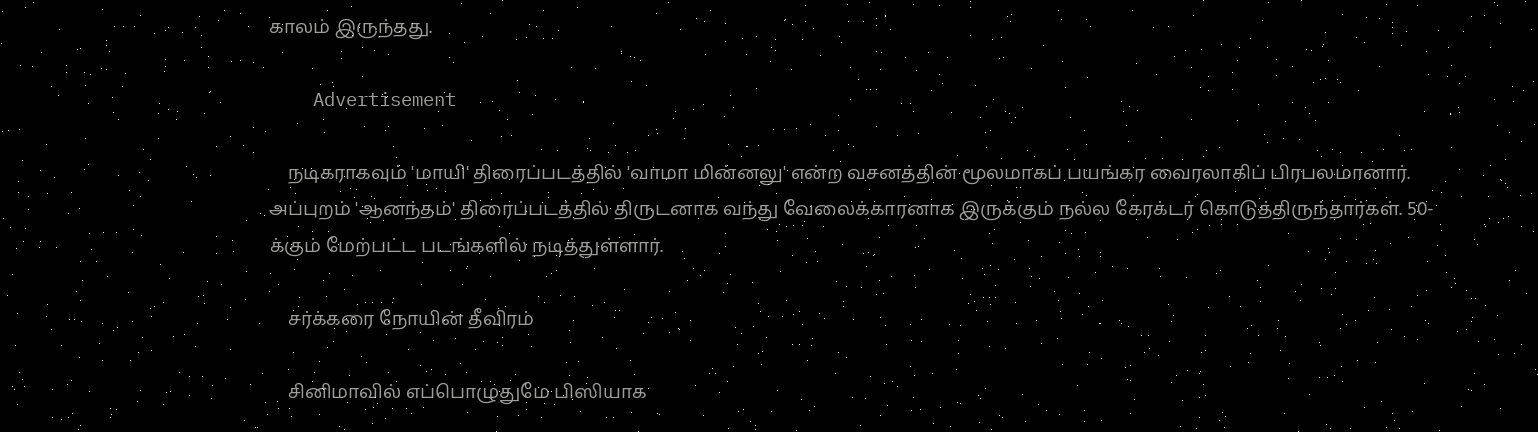காலம் இருந்தது.

    Advertisement

    நடிகராகவும் 'மாயி' திரைப்படத்தில் 'வாமா மின்னலு' என்ற வசனத்தின் மூலமாகப் பயங்கர வைரலாகிப் பிரபலமானார். அப்புறம் 'ஆனந்தம்' திரைப்படத்தில் திருடனாக வந்து வேலைக்காரனாக இருக்கும் நல்ல கேரக்டர் கொடுத்திருந்தார்கள். 50-க்கும் மேற்பட்ட படங்களில் நடித்துள்ளார்.

    சர்க்கரை நோயின் தீவிரம்

    சினிமாவில் எப்பொழுதுமே பிஸியாக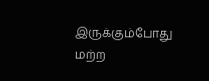இருக்கும்போது மற்ற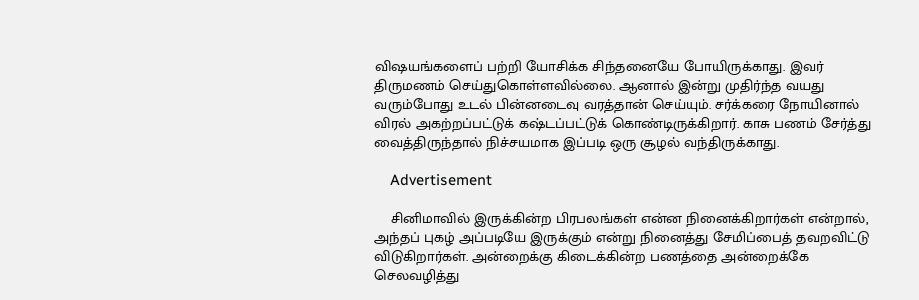விஷயங்களைப் பற்றி யோசிக்க சிந்தனையே போயிருக்காது. இவர் திருமணம் செய்துகொள்ளவில்லை. ஆனால் இன்று முதிர்ந்த வயது வரும்போது உடல் பின்னடைவு வரத்தான் செய்யும். சர்க்கரை நோயினால் விரல் அகற்றப்பட்டுக் கஷ்டப்பட்டுக் கொண்டிருக்கிறார். காசு பணம் சேர்த்து வைத்திருந்தால் நிச்சயமாக இப்படி ஒரு சூழல் வந்திருக்காது.

    Advertisement

    சினிமாவில் இருக்கின்ற பிரபலங்கள் என்ன நினைக்கிறார்கள் என்றால், அந்தப் புகழ் அப்படியே இருக்கும் என்று நினைத்து சேமிப்பைத் தவறவிட்டு விடுகிறார்கள். அன்றைக்கு கிடைக்கின்ற பணத்தை அன்றைக்கே செலவழித்து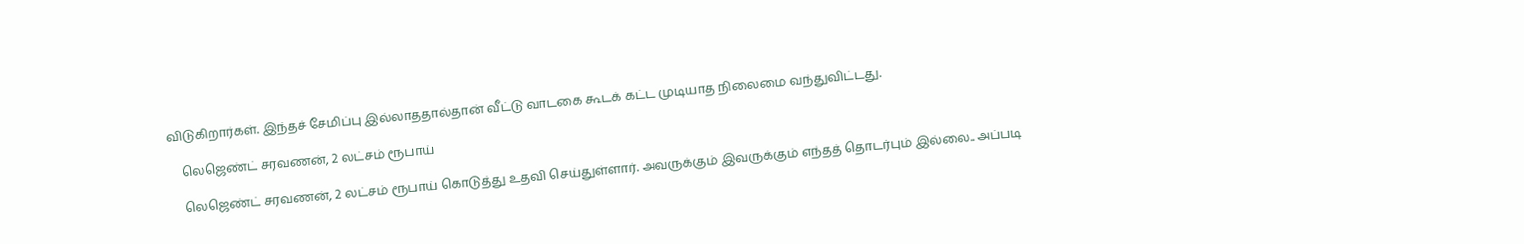விடுகிறார்கள். இந்தச் சேமிப்பு இல்லாததால்தான் வீட்டு வாடகை கூடக் கட்ட முடியாத நிலைமை வந்துவிட்டது.

    லெஜெண்ட் சரவணன், 2 லட்சம் ரூபாய்

    லெஜெண்ட் சரவணன், 2 லட்சம் ரூபாய் கொடுத்து உதவி செய்துள்ளார். அவருக்கும் இவருக்கும் எந்தத் தொடர்பும் இல்லை.. அப்படி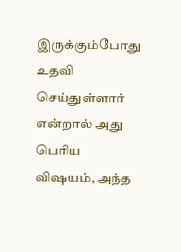இருக்கும்போது உதவி செய்துள்ளார் என்றால் அது பெரிய விஷயம், அந்த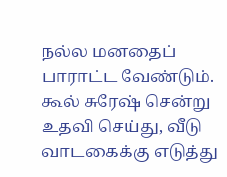நல்ல மனதைப் பாராட்ட வேண்டும். கூல் சுரேஷ் சென்று உதவி செய்து, வீடு வாடகைக்கு எடுத்து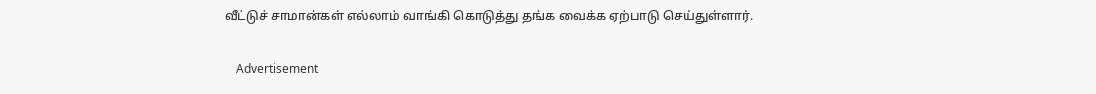வீட்டுச் சாமான்கள் எல்லாம் வாங்கி கொடுத்து தங்க வைக்க ஏற்பாடு செய்துள்ளார்.

    Advertisement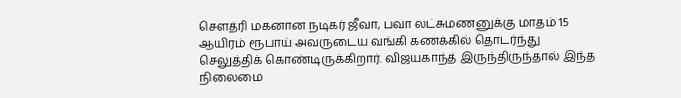சௌத்ரி மகனான நடிகர் ஜீவா, பவா லட்சுமணனுக்கு மாதம் 15 ஆயிரம் ரூபாய் அவருடைய வங்கி கணக்கில் தொடர்ந்து செலுத்திக் கொண்டிருக்கிறார். விஜயகாந்த் இருந்திருந்தால் இந்த நிலைமை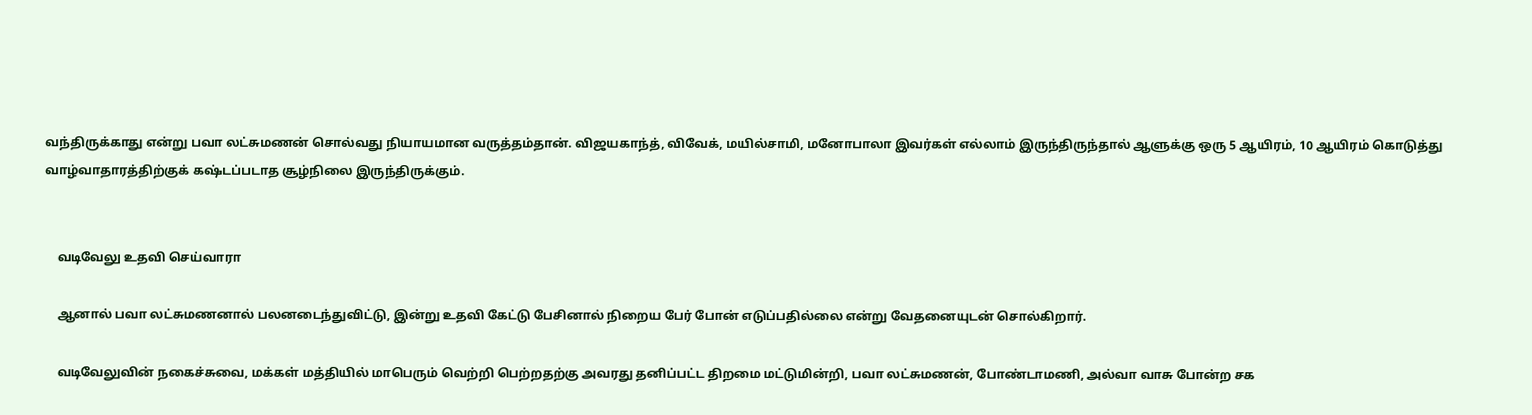வந்திருக்காது என்று பவா லட்சுமணன் சொல்வது நியாயமான வருத்தம்தான். விஜயகாந்த், விவேக், மயில்சாமி, மனோபாலா இவர்கள் எல்லாம் இருந்திருந்தால் ஆளுக்கு ஒரு 5 ஆயிரம், 10 ஆயிரம் கொடுத்து வாழ்வாதாரத்திற்குக் கஷ்டப்படாத சூழ்நிலை இருந்திருக்கும்.


    வடிவேலு உதவி செய்வாரா

    ஆனால் பவா லட்சுமணனால் பலனடைந்துவிட்டு, இன்று உதவி கேட்டு பேசினால் நிறைய பேர் போன் எடுப்பதில்லை என்று வேதனையுடன் சொல்கிறார்.

    வடிவேலுவின் நகைச்சுவை, மக்கள் மத்தியில் மாபெரும் வெற்றி பெற்றதற்கு அவரது தனிப்பட்ட திறமை மட்டுமின்றி, பவா லட்சுமணன், போண்டாமணி, அல்வா வாசு போன்ற சக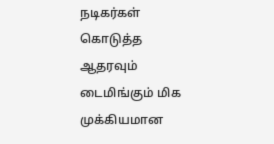நடிகர்கள் கொடுத்த ஆதரவும் டைமிங்கும் மிக முக்கியமான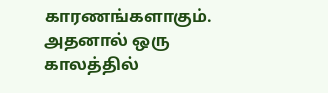காரணங்களாகும். அதனால் ஒரு காலத்தில்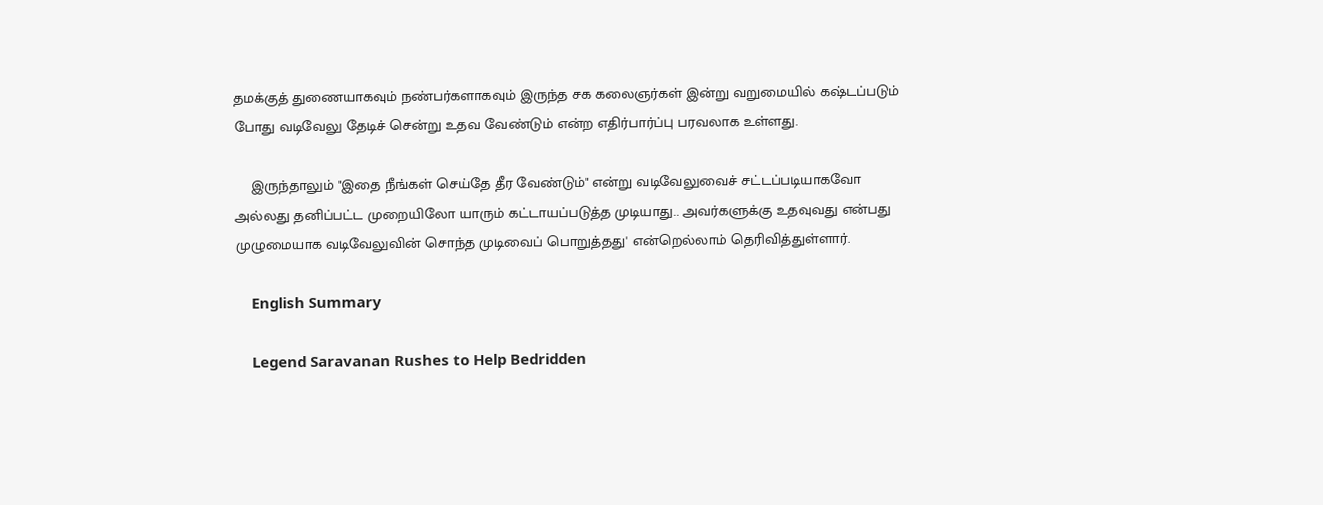தமக்குத் துணையாகவும் நண்பர்களாகவும் இருந்த சக கலைஞர்கள் இன்று வறுமையில் கஷ்டப்படும் போது வடிவேலு தேடிச் சென்று உதவ வேண்டும் என்ற எதிர்பார்ப்பு பரவலாக உள்ளது.

    இருந்தாலும் "இதை நீங்கள் செய்தே தீர வேண்டும்" என்று வடிவேலுவைச் சட்டப்படியாகவோ அல்லது தனிப்பட்ட முறையிலோ யாரும் கட்டாயப்படுத்த முடியாது.. அவர்களுக்கு உதவுவது என்பது முழுமையாக வடிவேலுவின் சொந்த முடிவைப் பொறுத்தது' என்றெல்லாம் தெரிவித்துள்ளார்.

    English Summary

    Legend Saravanan Rushes to Help Bedridden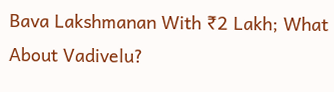Bava Lakshmanan With ₹2 Lakh; What About Vadivelu?